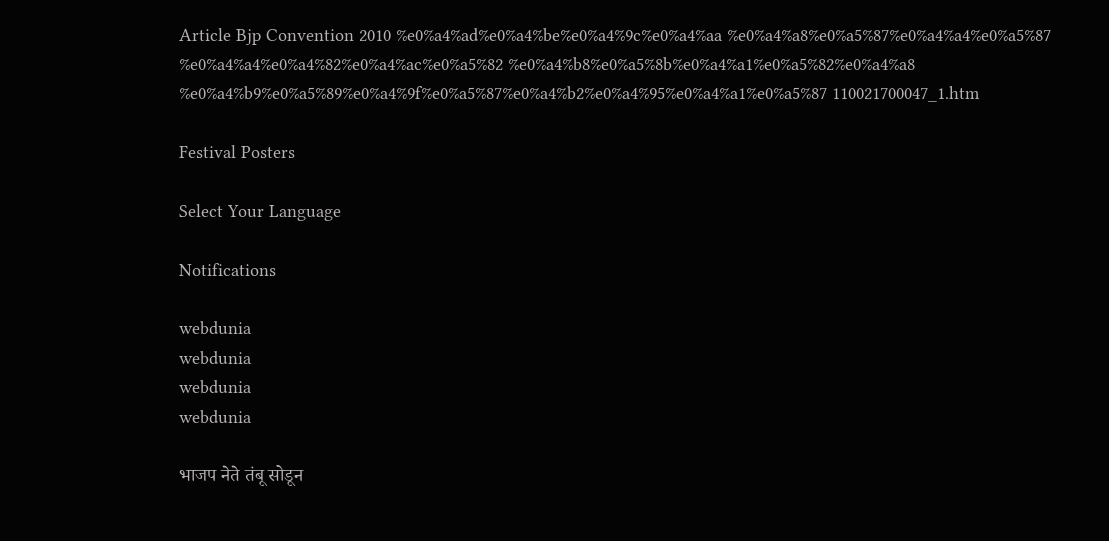Article Bjp Convention 2010 %e0%a4%ad%e0%a4%be%e0%a4%9c%e0%a4%aa %e0%a4%a8%e0%a5%87%e0%a4%a4%e0%a5%87 %e0%a4%a4%e0%a4%82%e0%a4%ac%e0%a5%82 %e0%a4%b8%e0%a5%8b%e0%a4%a1%e0%a5%82%e0%a4%a8 %e0%a4%b9%e0%a5%89%e0%a4%9f%e0%a5%87%e0%a4%b2%e0%a4%95%e0%a4%a1%e0%a5%87 110021700047_1.htm

Festival Posters

Select Your Language

Notifications

webdunia
webdunia
webdunia
webdunia

भाजप नेते तंबू सोडून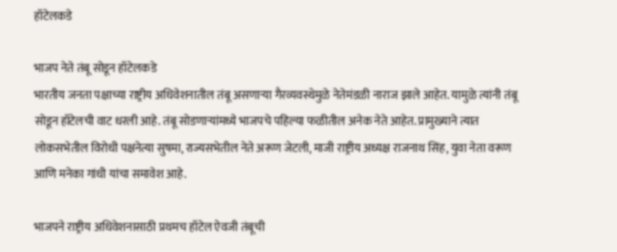हॉटेलकडे

भाजप नेते तंबू सोडून हॉटेलकडे
भारतीय जनता पक्षाच्या राष्ट्रीय अधिवेशनातील तंबू असणार्‍या गैरव्यवस्थेमुळे नेतेमंडळी नाराज झाले आहेत. यामुळे त्यांनी तंबू सोडून हॉटेलची वाट धरली आहे. तंबू सोडणार्‍यांमध्ये भाजपचे पहिल्या फळीतील अनेक नेते आहेत. प्रामुख्याने त्यात लोकसभेतील विरोधी पक्षनेत्या सुषमा, राज्यसभेतील नेते अरूण जेटली, माजी राष्ट्रीय अध्यक्ष राजनाथ सिंह, युवा नेता वरूण आणि मनेका गांधी यांचा समावेश आहे.

भाजपने राष्ट्रीय अधिवेशनासाठी प्रथमच हॉटेल ऐवजी तंबूची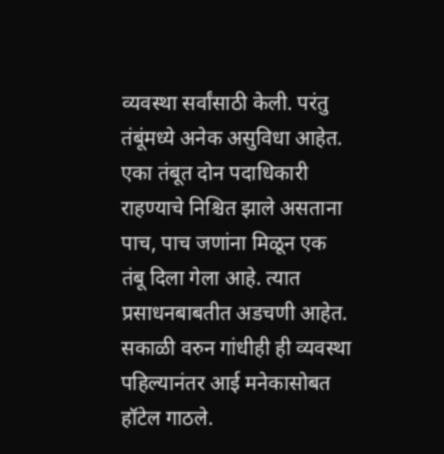व्यवस्था सर्वांसाठी केली. परंतु तंबूंमध्ये अनेक असुविधा आहेत. एका तंबूत दोन पदाधिकारी राहण्याचे निश्चित झाले असताना पाच, पाच जणांना मिळून एक तंबू दिला गेला आहे. त्यात प्रसाधनबाबतीत अडचणी आहेत. सकाळी वरुन गांधीही ही व्यवस्था पहिल्यानंतर आई मनेकासोबत हॉटेल गाठले.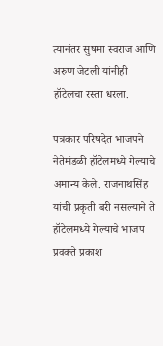त्यानंतर सुषमा स्वराज आणि अरुण जेटली यांनीही हॉटेलचा रस्ता धरला.

पत्रकार परिषदेत भाजपने नेतेमंडळी हॉटेलमध्ये गेल्याचे अमान्य केले. राजनाथसिंह यांची प्रकृती बरी नसल्याने ते हॉटेलमध्ये गेल्याचे भाजप प्रवक्ते प्रकाश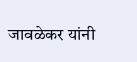जावळेकर यांनी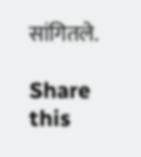सांगितले.

Share this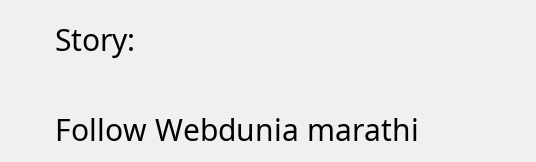Story:

Follow Webdunia marathi